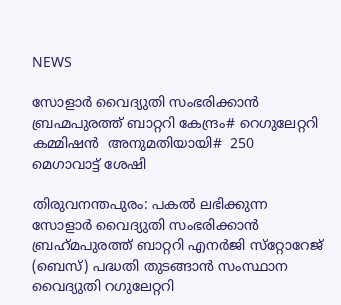NEWS

സോളാർ വൈദ്യുതി സംഭരിക്കാൻ ബ്രഹ്മപുരത്ത് ബാറ്ററി കേന്ദ്രം# റെഗുലേറ്ററി കമ്മിഷൻ  അനുമതിയായി#  250 മെഗാവാട്ട് ശേഷി

തിരുവനന്തപുരം: പകൽ ലഭിക്കുന്ന സോളാർ വൈദ്യുതി സംഭരിക്കാൻ ബ്രഹ്‌മപുരത്ത് ബാറ്ററി എനർജി സ്‌റ്റോറേജ് (ബെസ്) പദ്ധതി തുടങ്ങാൻ സംസ്ഥാന വൈദ്യുതി റഗുലേറ്ററി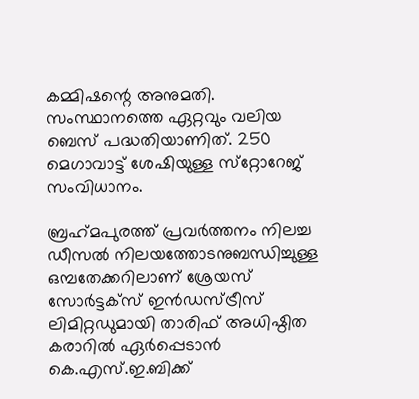കമ്മിഷന്റെ അനുമതി. സംസ്ഥാനത്തെ ഏറ്റവും വലിയ ബെസ് പദ്ധതിയാണിത്. 250 മെഗാവാട്ട് ശേഷിയുള്ള സ്‌റ്റോറേജ് സംവിധാനം.

ബ്രഹ്‌മപുരത്ത് പ്രവർത്തനം നിലച്ച ഡീസൽ നിലയത്തോടനുബന്ധിച്ചുള്ള ഒമ്പതേക്കറിലാണ് ശ്രേയസ് സോർട്ടക്‌സ് ഇൻഡസ്ട്രീസ് ലിമിറ്റഡുമായി താരിഫ് അധിഷ്ഠിത കരാറിൽ ഏർപ്പെടാൻ കെ.എസ്.ഇ.ബിക്ക്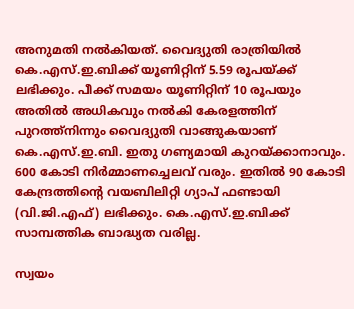അനുമതി നൽകിയത്. വൈദ്യുതി രാത്രിയിൽ കെ.എസ്.ഇ.ബിക്ക് യൂണിറ്റിന് 5.59 രൂപയ്ക്ക് ലഭിക്കും. പീക്ക് സമയം യൂണിറ്റിന് 10 രൂപയും അതിൽ അധികവും നൽകി കേരളത്തിന് പുറത്ത്നിന്നും വൈദ്യുതി വാങ്ങുകയാണ് കെ.എസ്.ഇ.ബി. ഇതു ഗണ്യമായി കുറയ്ക്കാനാവും. 600 കോടി നിർമ്മാണച്ചെലവ് വരും. ഇതിൽ 90 കോടി കേന്ദ്രത്തിന്റെ വയബിലിറ്റി ഗ്യാപ് ഫണ്ടായി (വി.ജി.എഫ്) ലഭിക്കും. കെ.എസ്.ഇ.ബിക്ക് സാമ്പത്തിക ബാദ്ധ്യത വരില്ല.

സ്വയം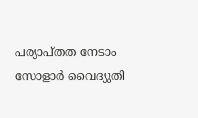പര്യാപ്തത നേടാം
സോളാർ വൈദ്യുതി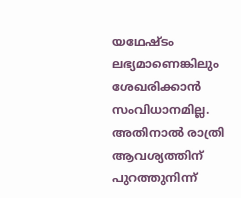യഥേഷ്ടം ലഭ്യമാണെങ്കിലും ശേഖരിക്കാൻ സംവിധാനമില്ല. അതിനാൽ രാത്രി ആവശ്യത്തിന് പുറത്തുനിന്ന്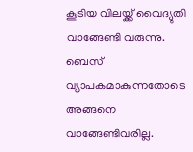കൂടിയ വിലയ്ക്ക് വൈദ്യുതി വാങ്ങേണ്ടി വരുന്നു. ബെസ് വ്യാപകമാകുന്നതോടെ അങ്ങനെ വാങ്ങേണ്ടിവരില്ല.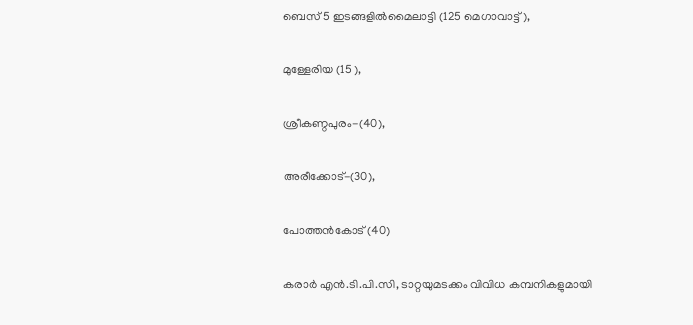ബെസ് 5 ഇടങ്ങളിൽമൈലാട്ടി (125 മെഗാവാട്ട്),

മുള്ളേരിയ (15 ),

ശ്രീകണ്ഠപുരം-(40),

അരീക്കോട്-(30),

പോത്തൻകോട് (40)

കരാർ എൻ.ടി.പി.സി, ടാറ്റയുമടക്കം വിവിധ കമ്പനികളുമായി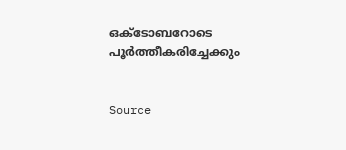ഒക്‌ടോബറോടെ പൂർത്തീകരിച്ചേക്കും


Source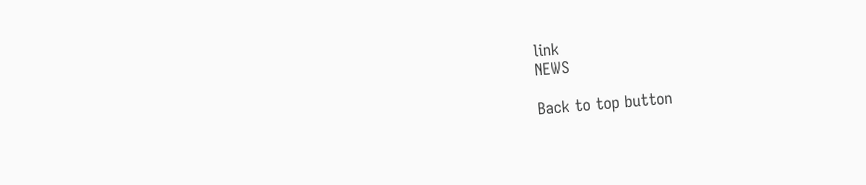link
NEWS

Back to top button